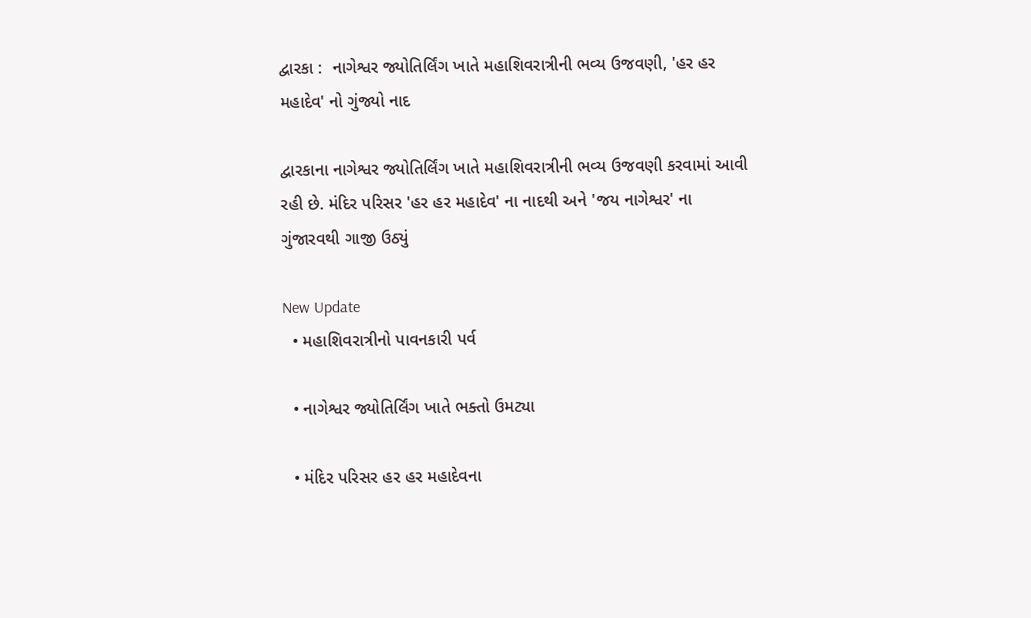દ્વારકા :  નાગેશ્વર જ્યોતિર્લિંગ ખાતે મહાશિવરાત્રીની ભવ્ય ઉજવણી, 'હર હર મહાદેવ' નો ગુંજ્યો નાદ

દ્વારકાના નાગેશ્વર જ્યોતિર્લિંગ ખાતે મહાશિવરાત્રીની ભવ્ય ઉજવણી કરવામાં આવી રહી છે. મંદિર પરિસર 'હર હર મહાદેવ' ના નાદથી અને 'જય નાગેશ્વર' ના ગુંજારવથી ગાજી ઉઠ્યું

New Update
  • મહાશિવરાત્રીનો પાવનકારી પર્વ

  • નાગેશ્વર જ્યોતિર્લિંગ ખાતે ભક્તો ઉમટ્યા

  • મંદિર પરિસર હર હર મહાદેવના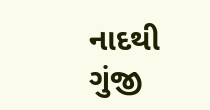નાદથી ગુંજી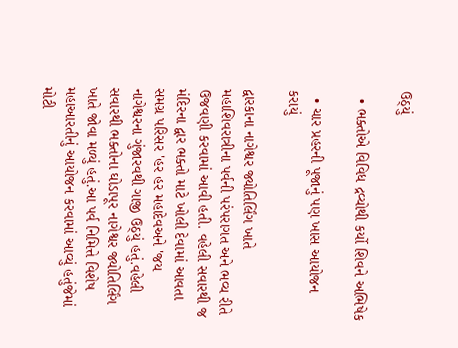ઉઠ્યું

  • ભક્તોએ વિવિધ દ્રવ્યોથી કર્યો શિવને અભિષેક

  • ચાર પ્રહરની પૂજાનું પણ ખાસ આયોજન કરાયું

દ્વારકાના નાગેશ્વર જ્યોતિર્લિંગ ખાતે મહાશિવરાત્રીના પર્વની પરંપરાગત અને ભવ્ય રીતે ઉજવણી કરવામાં આવી હતી. વહેલી સવારથી જ મંદિરના દ્વાર ભક્તો માટે ખોલી દેવામાં આવતા સમગ્ર પરિસર 'હર હર મહાદેવઅને 'જય નાગેશ્વરના ગુંજારવથી ગાજી ઉઠ્યું હતું.વહેલી સવારથી ભક્તોના ઘોડાપૂર નાગેશ્વર જ્યોતિર્લિંગ ખાતે જોવા મળ્યું હતું.આ પર્વ નિમિત્તે વિશેષ મહાઆરતીનું આયોજન કરવામાં આવ્યું હતુંજેમાં મોટી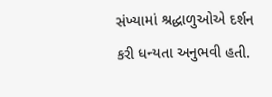સંખ્યામાં શ્રદ્ધાળુઓએ દર્શન કરી ધન્યતા અનુભવી હતી.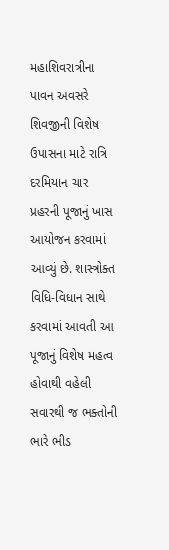મહાશિવરાત્રીના પાવન અવસરે શિવજીની વિશેષ ઉપાસના માટે રાત્રિ દરમિયાન ચાર પ્રહરની પૂજાનું ખાસ આયોજન કરવામાં આવ્યું છે. શાસ્ત્રોક્ત વિધિ-વિધાન સાથે કરવામાં આવતી આ પૂજાનું વિશેષ મહત્વ હોવાથી વહેલી સવારથી જ ભક્તોની ભારે ભીડ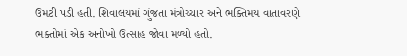ઉમટી પડી હતી. શિવાલયમાં ગુંજતા મંત્રોચ્ચાર અને ભક્તિમય વાતાવરણે ભક્તોમાં એક અનોખો ઉત્સાહ જોવા મળ્યો હતો.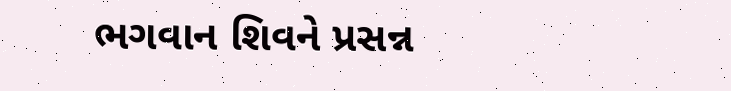ભગવાન શિવને પ્રસન્ન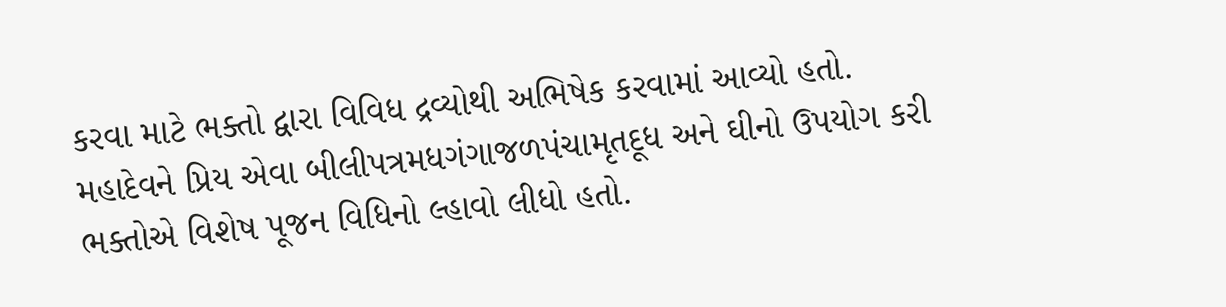કરવા માટે ભક્તો દ્વારા વિવિધ દ્રવ્યોથી અભિષેક કરવામાં આવ્યો હતો. મહાદેવને પ્રિય એવા બીલીપત્રમધગંગાજળપંચામૃતદૂધ અને ઘીનો ઉપયોગ કરી ભક્તોએ વિશેષ પૂજન વિધિનો લ્હાવો લીધો હતો.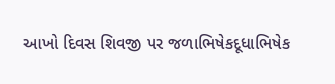આખો દિવસ શિવજી પર જળાભિષેકદૂધાભિષેક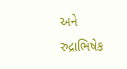અને રુદ્રાભિષેક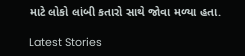માટે લોકો લાંબી કતારો સાથે જોવા મળ્યા હતા.

Latest Stories